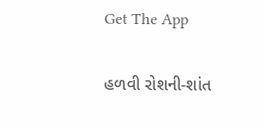Get The App

હળવી રોશની-શાંત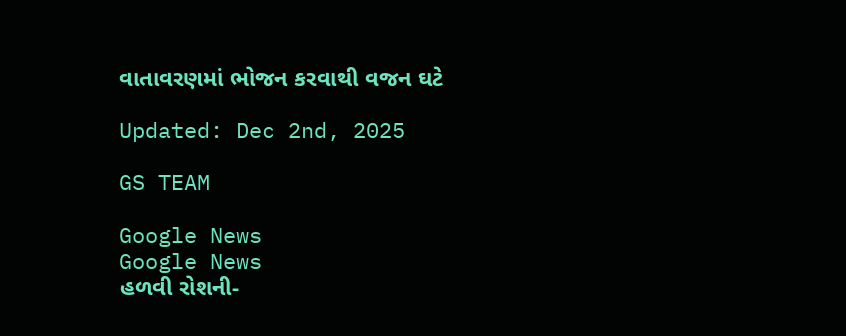વાતાવરણમાં ભોજન કરવાથી વજન ઘટે

Updated: Dec 2nd, 2025

GS TEAM

Google News
Google News
હળવી રોશની-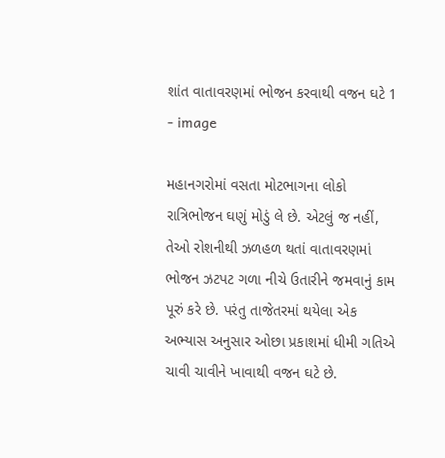શાંત વાતાવરણમાં ભોજન કરવાથી વજન ઘટે 1 - image

મહાનગરોમાં વસતા મોટભાગના લોકો રાત્રિભોજન ઘણું મોડું લે છે. એટલું જ નહીં, તેઓ રોશનીથી ઝળહળ થતાં વાતાવરણમાં ભોજન ઝટપટ ગળા નીચે ઉતારીને જમવાનું કામ પૂરું કરે છે. પરંતુ તાજેતરમાં થયેલા એક અભ્યાસ અનુસાર ઓછા પ્રકાશમાં ધીમી ગતિએ ચાવી ચાવીને ખાવાથી વજન ઘટે છે.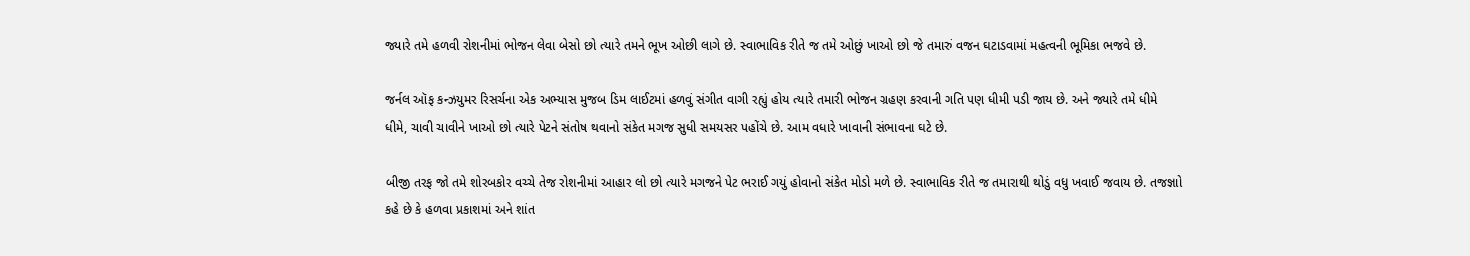જ્યારે તમે હળવી રોશનીમાં ભોજન લેવા બેસો છો ત્યારે તમને ભૂખ ઓછી લાગે છે. સ્વાભાવિક રીતે જ તમે ઓછું ખાઓ છો જે તમારું વજન ઘટાડવામાં મહત્વની ભૂમિકા ભજવે છે.

જર્નલ ઑફ કન્ઝયુમર રિસર્ચના એક અભ્યાસ મુજબ ડિમ લાઈટમાં હળવું સંગીત વાગી રહ્યું હોય ત્યારે તમારી ભોજન ગ્રહણ કરવાની ગતિ પણ ધીમી પડી જાય છે. અને જ્યારે તમે ધીમે ધીમે, ચાવી ચાવીને ખાઓ છો ત્યારે પેટને સંતોષ થવાનો સંકેત મગજ સુધી સમયસર પહોંચે છે. આમ વધારે ખાવાની સંભાવના ઘટે છે.

બીજી તરફ જો તમે શોરબકોર વચ્ચે તેજ રોશનીમાં આહાર લો છો ત્યારે મગજને પેટ ભરાઈ ગયું હોવાનો સંકેત મોડો મળે છે. સ્વાભાવિક રીતે જ તમારાથી થોડું વધુ ખવાઈ જવાય છે. તજજ્ઞાો કહે છે કે હળવા પ્રકાશમાં અને શાંત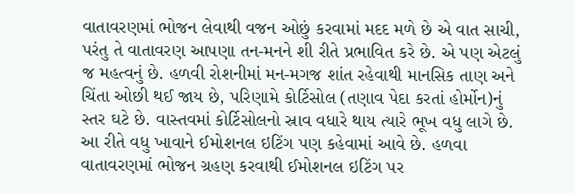વાતાવરણમાં ભોજન લેવાથી વજન ઓછું કરવામાં મદદ મળે છે એ વાત સાચી, પરંતુ તે વાતાવરણ આપણા તન-મનને શી રીતે પ્રભાવિત કરે છે. એ પણ એટલું જ મહત્વનું છે. હળવી રોશનીમાં મન-મગજ શાંત રહેવાથી માનસિક તાણ અને ચિંતા ઓછી થઈ જાય છે, પરિણામે કોર્ટિસોલ (તણાવ પેદા કરતાં હોર્મોન)નું સ્તર ઘટે છે. વાસ્તવમાં કોર્ટિસોલનો સ્રાવ વધારે થાય ત્યારે ભૂખ વધુ લાગે છે. આ રીતે વધુ ખાવાને ઈમોશનલ ઇટિંગ પણ કહેવામાં આવે છે. હળવા વાતાવરણમાં ભોજન ગ્રહણ કરવાથી ઈમોશનલ ઇટિંગ પર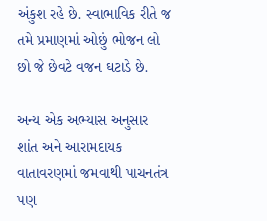અંકુશ રહે છે. સ્વાભાવિક રીતે જ તમે પ્રમાણમાં ઓછું ભોજન લો છો જે છેવટે વજન ઘટાડે છે.

અન્ય એક અભ્યાસ અનુસાર શાંત અને આરામદાયક વાતાવરણમાં જમવાથી પાચનતંત્ર પણ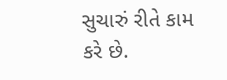સુચારું રીતે કામ કરે છે.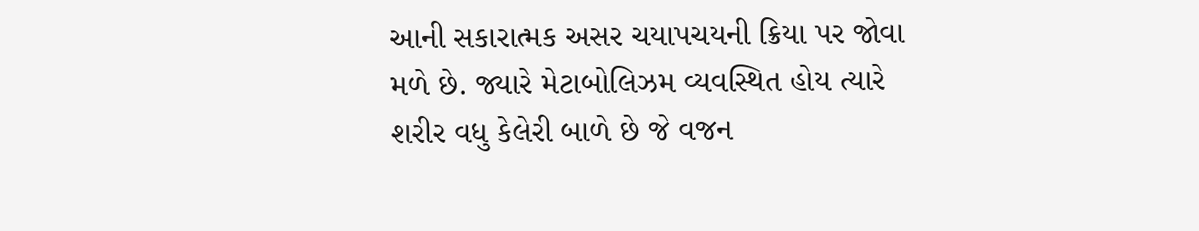આની સકારાત્મક અસર ચયાપચયની ક્રિયા પર જોવા મળે છે. જ્યારે મેટાબોલિઝમ વ્યવસ્થિત હોય ત્યારે શરીર વધુ કેલેરી બાળે છે જે વજન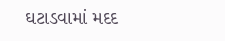ઘટાડવામાં મદદ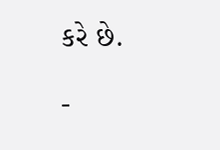કરે છે.

-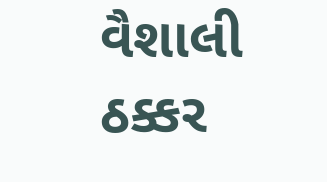વૈશાલી ઠક્કર